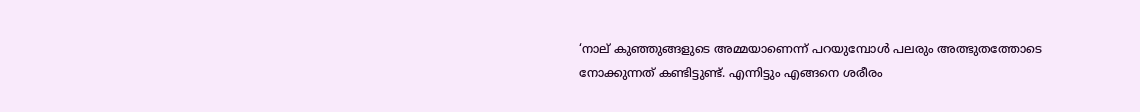‘നാല് കുഞ്ഞുങ്ങളുടെ അമ്മയാണെന്ന് പറയുമ്പോൾ പലരും അത്ഭുതത്തോടെ നോക്കുന്നത് കണ്ടിട്ടുണ്ട്. എന്നിട്ടും എങ്ങനെ ശരീരം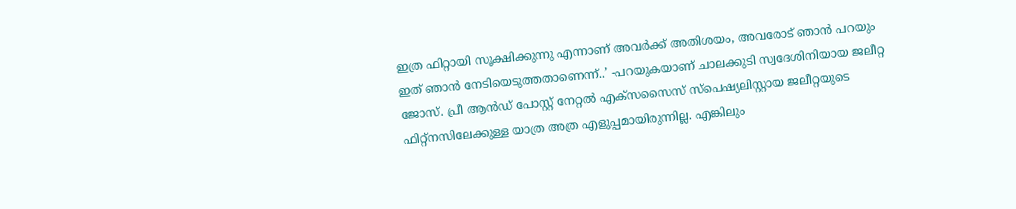ഇത്ര ഫിറ്റായി സൂക്ഷിക്കുന്നു എന്നാണ് അവർക്ക് അതിശയം, അവരോട് ഞാൻ പറയും ഇത് ഞാൻ നേടിയെടുത്തതാണെന്ന്..’ -പറയുകയാണ് ചാലക്കുടി സ്വദേശിനിയായ ജലീറ്റ ജോസ്. പ്രീ ആൻഡ് പോസ്റ്റ് നേറ്റൽ എക്‌സസൈസ് സ്‌പെഷ്യലിസ്റ്റായ ജലീറ്റയുടെ ഫിറ്റ്‌നസിലേക്കുള്ള യാത്ര അത്ര എളുപ്പമായിരുന്നില്ല. എങ്കിലും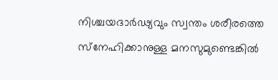നിശ്ചയദാർഢ്യവും സ്വന്തം ശരീരത്തെ സ്‌നേഹിക്കാനുള്ള മനസുമുണ്ടെങ്കിൽ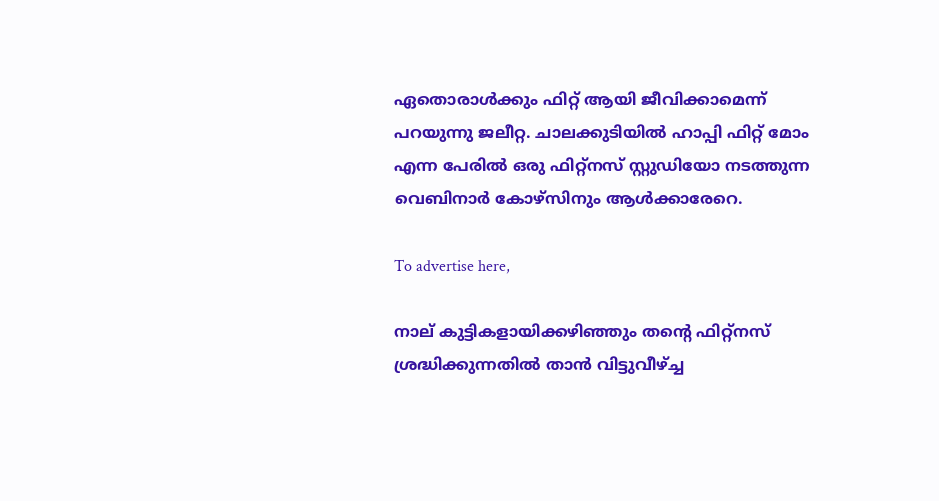ഏതൊരാൾക്കും ഫിറ്റ് ആയി ജീവിക്കാമെന്ന് പറയുന്നു ജലീറ്റ. ചാലക്കുടിയിൽ ഹാപ്പി ഫിറ്റ് മോം എന്ന പേരിൽ ഒരു ഫിറ്റ്‌നസ് സ്റ്റുഡിയോ നടത്തുന്ന വെബിനാർ കോഴ്‌സിനും ആൾക്കാരേറെ.

To advertise here,

നാല് കുട്ടികളായിക്കഴിഞ്ഞും തന്റെ ഫിറ്റ്‌നസ് ശ്രദ്ധിക്കുന്നതിൽ താൻ വിട്ടുവീഴ്ച്ച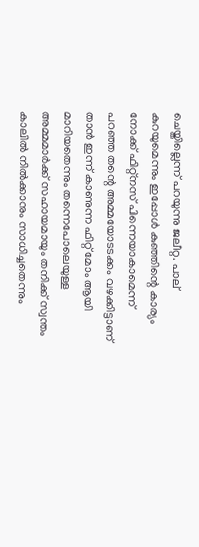ചെയ്തില്ലെന്ന് പറയുന്നു ജലീറ്റ. പാല് കുറയുമെന്നും ഇപ്പോൾ കുഞ്ഞിന്റെ കാര്യം നോക്ക് ഫിറ്റ്‌നസ് പിന്നെയാകാമെന്ന് പറഞ്ഞ തന്റെ അമ്മയോടടക്കം വഴക്കിട്ടാണ് താൻ ഇന്ന് കാണുന്ന ഫിറ്റ് മോം ആയി മാറിയതെന്നും തന്നെപോലെയുള്ള അമ്മമാർക്ക് സഹായമായും തനിക്ക് സ്വന്തം കാലിൽ നിൽക്കാനും സാധിച്ചതെന്നും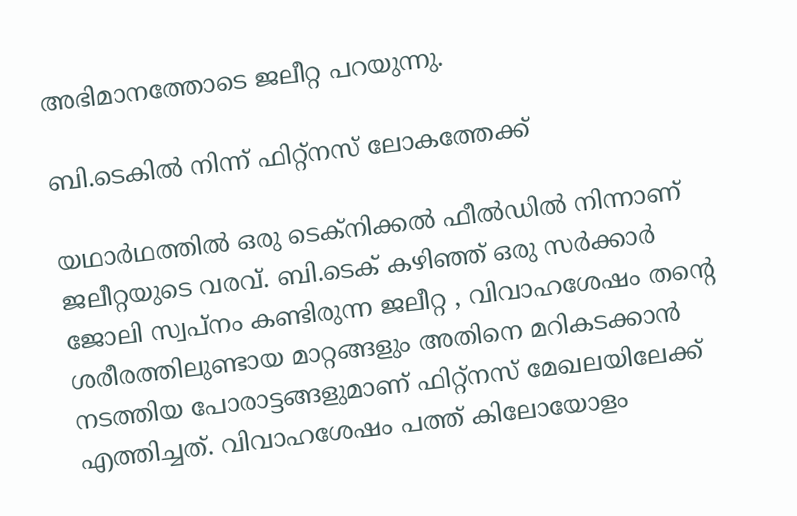അഭിമാനത്തോടെ ജലീറ്റ പറയുന്നു.

ബി.ടെകിൽ നിന്ന് ഫിറ്റ്‌നസ് ലോകത്തേക്ക്

യഥാർഥത്തിൽ ഒരു ടെക്‌നിക്കൽ ഫീൽഡിൽ നിന്നാണ് ജലീറ്റയുടെ വരവ്. ബി.ടെക് കഴിഞ്ഞ് ഒരു സർക്കാർ ജോലി സ്വപ്നം കണ്ടിരുന്ന ജലീറ്റ , വിവാഹശേഷം തന്റെ ശരീരത്തിലുണ്ടായ മാറ്റങ്ങളും അതിനെ മറികടക്കാൻ നടത്തിയ പോരാട്ടങ്ങളുമാണ് ഫിറ്റ്‌നസ് മേഖലയിലേക്ക് എത്തിച്ചത്. വിവാഹശേഷം പത്ത് കിലോയോളം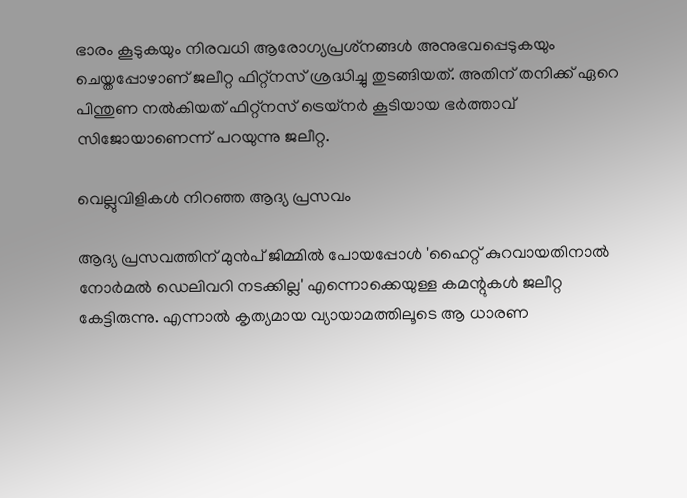ഭാരം കൂടുകയും നിരവധി ആരോഗ്യപ്രശ്‌നങ്ങൾ അനുഭവപ്പെടുകയും ചെയ്തപ്പോഴാണ് ജലീറ്റ ഫിറ്റ്‌നസ് ശ്രദ്ധിച്ചു തുടങ്ങിയത്. അതിന് തനിക്ക് ഏറെ പിന്തുണ നൽകിയത് ഫിറ്റ്‌നസ് ട്രെയ്‌നർ കൂടിയായ ഭർത്താവ് സിജോയാണെന്ന് പറയുന്നു ജലീറ്റ.

വെല്ലുവിളികൾ നിറഞ്ഞ ആദ്യ പ്രസവം

ആദ്യ പ്രസവത്തിന് മുൻപ് ജിമ്മിൽ പോയപ്പോൾ 'ഹൈറ്റ് കുറവായതിനാൽ നോർമൽ ഡെലിവറി നടക്കില്ല' എന്നൊക്കെയുള്ള കമന്റുകൾ ജലീറ്റ കേട്ടിരുന്നു. എന്നാൽ കൃത്യമായ വ്യായാമത്തിലൂടെ ആ ധാരണ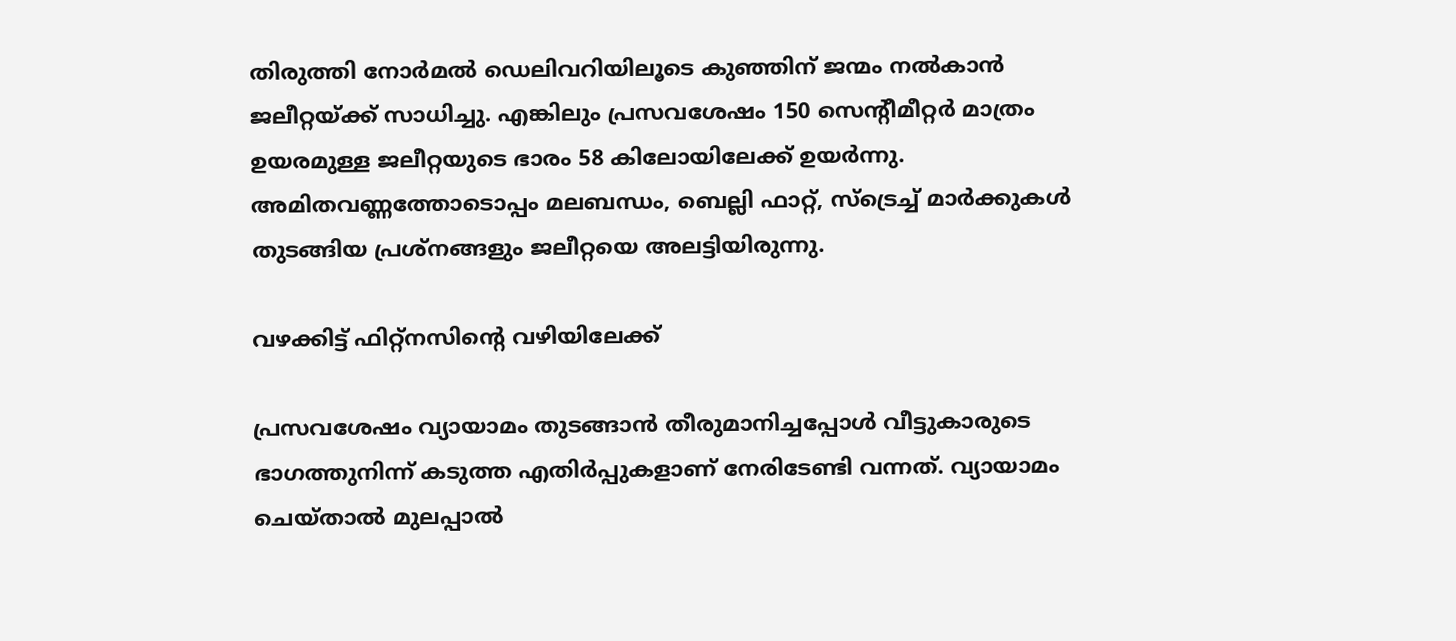തിരുത്തി നോർമൽ ഡെലിവറിയിലൂടെ കുഞ്ഞിന് ജന്മം നൽകാൻ ജലീറ്റയ്ക്ക് സാധിച്ചു. എങ്കിലും പ്രസവശേഷം 150 സെന്റീമീറ്റർ മാത്രം ഉയരമുള്ള ജലീറ്റയുടെ ഭാരം 58 കിലോയിലേക്ക് ഉയർന്നു. അമിതവണ്ണത്തോടൊപ്പം മലബന്ധം, ബെല്ലി ഫാറ്റ്, സ്‌ട്രെച്ച് മാർക്കുകൾ തുടങ്ങിയ പ്രശ്‌നങ്ങളും ജലീറ്റയെ അലട്ടിയിരുന്നു.

വഴക്കിട്ട് ഫിറ്റ്‌നസിന്റെ വഴിയിലേക്ക്

പ്രസവശേഷം വ്യായാമം തുടങ്ങാൻ തീരുമാനിച്ചപ്പോൾ വീട്ടുകാരുടെ ഭാഗത്തുനിന്ന് കടുത്ത എതിർപ്പുകളാണ് നേരിടേണ്ടി വന്നത്. വ്യായാമം ചെയ്താൽ മുലപ്പാൽ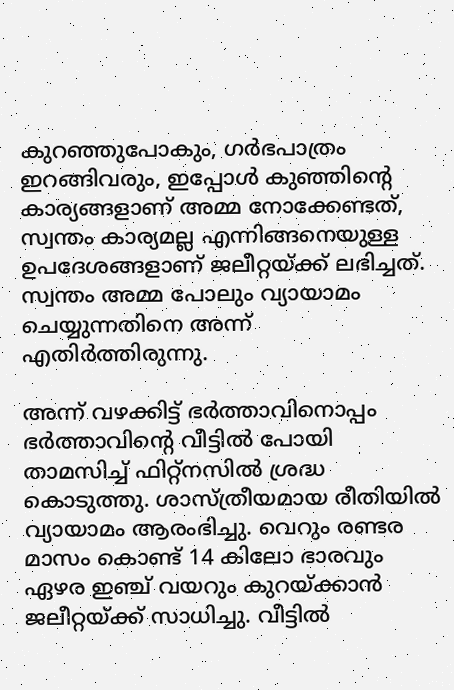കുറഞ്ഞുപോകും, ഗർഭപാത്രം ഇറങ്ങിവരും, ഇപ്പോൾ കുഞ്ഞിന്റെ കാര്യങ്ങളാണ് അമ്മ നോക്കേണ്ടത്, സ്വന്തം കാര്യമല്ല എന്നിങ്ങനെയുള്ള ഉപദേശങ്ങളാണ് ജലീറ്റയ്ക്ക് ലഭിച്ചത്. സ്വന്തം അമ്മ പോലും വ്യായാമം ചെയ്യുന്നതിനെ അന്ന് എതിർത്തിരുന്നു.

അന്ന് വഴക്കിട്ട് ഭർത്താവിനൊപ്പം ഭർത്താവിന്റെ വീട്ടിൽ പോയി താമസിച്ച് ഫിറ്റ്‌നസിൽ ശ്രദ്ധ കൊടുത്തു. ശാസ്ത്രീയമായ രീതിയിൽ വ്യായാമം ആരംഭിച്ചു. വെറും രണ്ടര മാസം കൊണ്ട് 14 കിലോ ഭാരവും ഏഴര ഇഞ്ച് വയറും കുറയ്ക്കാൻ ജലീറ്റയ്ക്ക് സാധിച്ചു. വീട്ടിൽ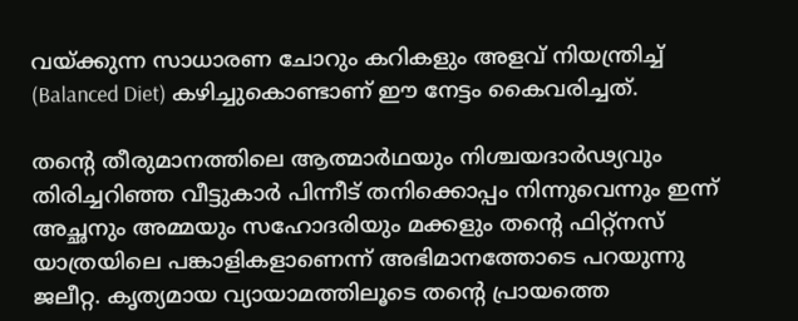വയ്ക്കുന്ന സാധാരണ ചോറും കറികളും അളവ് നിയന്ത്രിച്ച് (Balanced Diet) കഴിച്ചുകൊണ്ടാണ് ഈ നേട്ടം കൈവരിച്ചത്.

തന്റെ തീരുമാനത്തിലെ ആത്മാർഥയും നിശ്ചയദാർഢ്യവും തിരിച്ചറിഞ്ഞ വീട്ടുകാർ പിന്നീട് തനിക്കൊപ്പം നിന്നുവെന്നും ഇന്ന് അച്ഛനും അമ്മയും സഹോദരിയും മക്കളും തന്റെ ഫിറ്റ്‌നസ് യാത്രയിലെ പങ്കാളികളാണെന്ന് അഭിമാനത്തോടെ പറയുന്നു ജലീറ്റ. കൃത്യമായ വ്യായാമത്തിലൂടെ തന്റെ പ്രായത്തെ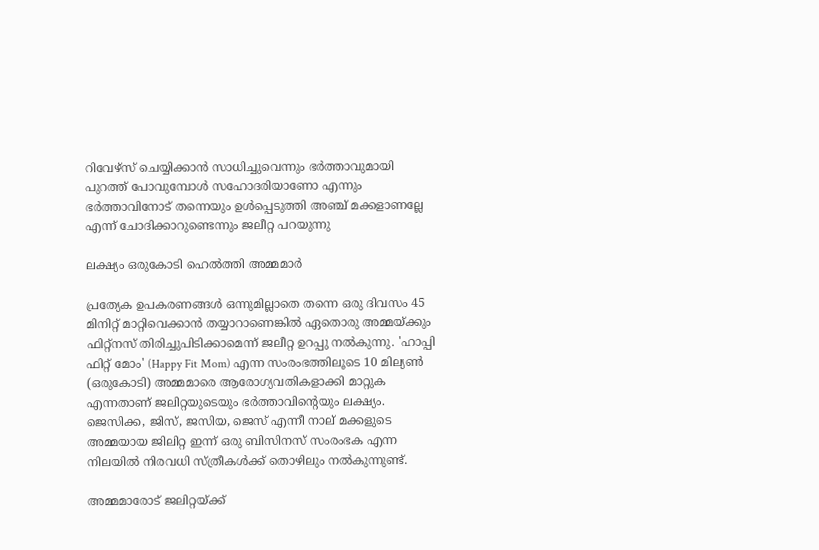റിവേഴ്‌സ് ചെയ്യിക്കാൻ സാധിച്ചുവെന്നും ഭർത്താവുമായി പുറത്ത് പോവുമ്പോൾ സഹോദരിയാണോ എന്നും ഭർത്താവിനോട് തന്നെയും ഉൾപ്പെടുത്തി അഞ്ച് മക്കളാണല്ലേ എന്ന് ചോദിക്കാറുണ്ടെന്നും ജലീറ്റ പറയുന്നു

ലക്ഷ്യം ഒരുകോടി ഹെൽത്തി അമ്മമാർ

പ്രത്യേക ഉപകരണങ്ങൾ ഒന്നുമില്ലാതെ തന്നെ ഒരു ദിവസം 45 മിനിറ്റ് മാറ്റിവെക്കാൻ തയ്യാറാണെങ്കിൽ ഏതൊരു അമ്മയ്ക്കും ഫിറ്റ്‌നസ് തിരിച്ചുപിടിക്കാമെന്ന് ജലീറ്റ ഉറപ്പു നൽകുന്നു. 'ഹാപ്പി ഫിറ്റ് മോം' (Happy Fit Mom) എന്ന സംരംഭത്തിലൂടെ 10 മില്യൺ (ഒരുകോടി) അമ്മമാരെ ആരോഗ്യവതികളാക്കി മാറ്റുക എന്നതാണ് ജലിറ്റയുടെയും ഭർത്താവിന്റെയും ലക്ഷ്യം. ജെസിക്ക, ജിസ്, ജസിയ, ജെസ് എന്നീ നാല് മക്കളുടെ അമ്മയായ ജിലിറ്റ ഇന്ന് ഒരു ബിസിനസ് സംരംഭക എന്ന നിലയിൽ നിരവധി സ്ത്രീകൾക്ക് തൊഴിലും നൽകുന്നുണ്ട്.

അമ്മമാരോട് ജലിറ്റയ്ക്ക്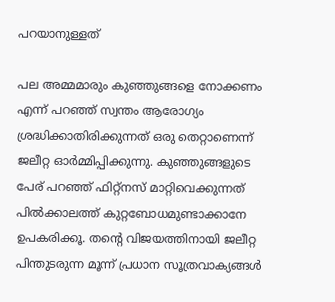പറയാനുള്ളത്

പല അമ്മമാരും കുഞ്ഞുങ്ങളെ നോക്കണം എന്ന് പറഞ്ഞ് സ്വന്തം ആരോഗ്യം ശ്രദ്ധിക്കാതിരിക്കുന്നത് ഒരു തെറ്റാണെന്ന് ജലീറ്റ ഓർമ്മിപ്പിക്കുന്നു. കുഞ്ഞുങ്ങളുടെ പേര് പറഞ്ഞ് ഫിറ്റ്‌നസ് മാറ്റിവെക്കുന്നത് പിൽക്കാലത്ത് കുറ്റബോധമുണ്ടാക്കാനേ ഉപകരിക്കൂ. തന്റെ വിജയത്തിനായി ജലീറ്റ പിന്തുടരുന്ന മൂന്ന് പ്രധാന സൂത്രവാക്യങ്ങൾ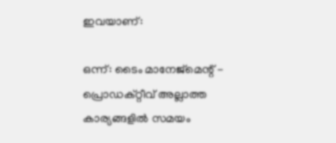ഇവയാണ്:

ഒന്ന്: ടൈം മാനേജ്മെന്റ് - പ്രൊഡക്റ്റീവ് അല്ലാത്ത കാര്യങ്ങളിൽ സമയം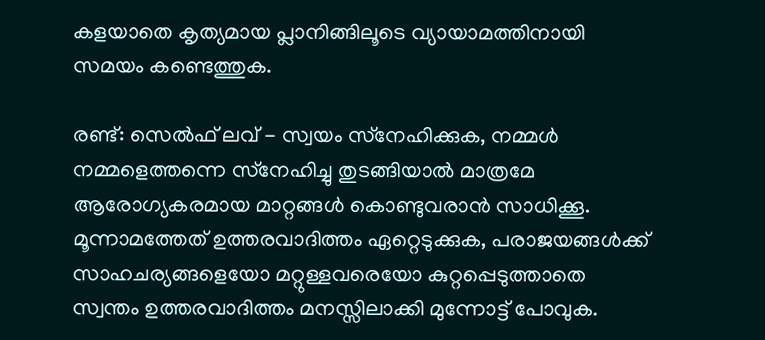കളയാതെ കൃത്യമായ പ്ലാനിങ്ങിലൂടെ വ്യായാമത്തിനായി സമയം കണ്ടെത്തുക.

രണ്ട്: സെൽഫ് ലവ് - സ്വയം സ്‌നേഹിക്കുക, നമ്മൾ നമ്മളെത്തന്നെ സ്‌നേഹിച്ചു തുടങ്ങിയാൽ മാത്രമേ ആരോഗ്യകരമായ മാറ്റങ്ങൾ കൊണ്ടുവരാൻ സാധിക്കൂ. മൂന്നാമത്തേത് ഉത്തരവാദിത്തം ഏറ്റെടുക്കുക, പരാജയങ്ങൾക്ക് സാഹചര്യങ്ങളെയോ മറ്റുള്ളവരെയോ കുറ്റപ്പെടുത്താതെ സ്വന്തം ഉത്തരവാദിത്തം മനസ്സിലാക്കി മുന്നോട്ട് പോവുക.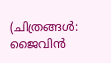(ചിത്രങ്ങൾ: ജൈവിൻ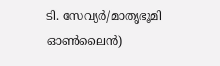ടി. സേവ്യർ/മാതൃഭൂമി ഓൺലൈൻ)